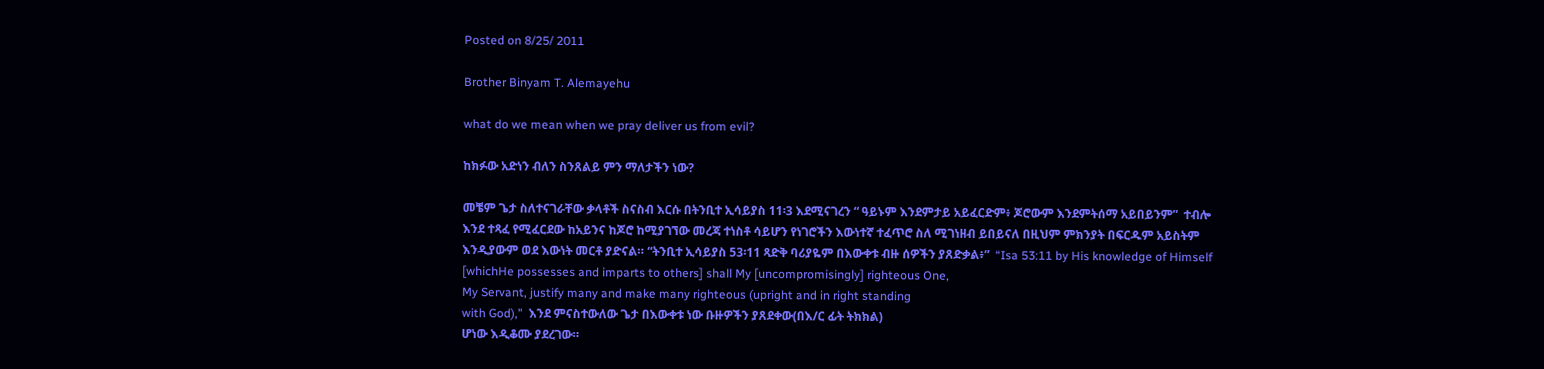Posted on 8/25/ 2011

Brother Binyam T. Alemayehu

what do we mean when we pray deliver us from evil?

ከክፉው አድነን ብለን ስንጸልይ ምን ማለታችን ነው?

መቼም ጌታ ስለተናገራቸው ቃላቶች ስናስብ እርሱ በትንቢተ ኢሳይያስ 11፡3 እደሚናገረን “ ዓይኑም እንደምታይ አይፈርድም፥ ጆሮውም እንደምትሰማ አይበይንም”  ተብሎ እንደ ተጻፈ የሚፈርደው ከአይንና ከጆሮ ከሚያገኘው መረጃ ተነስቶ ሳይሆን የነገሮችን እውነተኛ ተፈጥሮ ስለ ሚገነዘብ ይበይናለ በዚህም ምክንያት በፍርዱም አይስትም እንዲያውም ወደ እውነት መርቶ ያድናል። “ትንቢተ ኢሳይያስ 53፡11 ጻድቅ ባሪያዬም በእውቀቱ ብዙ ሰዎችን ያጸድቃል፥”  “Isa 53:11 by His knowledge of Himself [whichHe possesses and imparts to others] shall My [uncompromisingly] righteous One,
My Servant, justify many and make many righteous (upright and in right standing
with God),”  እንደ ምናስተውለው ጌታ በእውቀቱ ነው ቡዙዎችን ያጸደቀው(በእ/ር ፊት ትክክል)
ሆነው እዲቆሙ ያደረገው።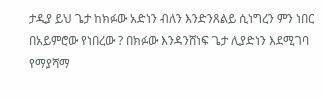ታዲያ ይህ ጌታ ከክፉው አድነን ብለን እንድንጸልይ ሲነግረን ምን ነበር በአይምሮው የነበረው ? በክፉው እንዳንሸነፍ ጌታ ሊያድነን እደሚገባ የማያሻማ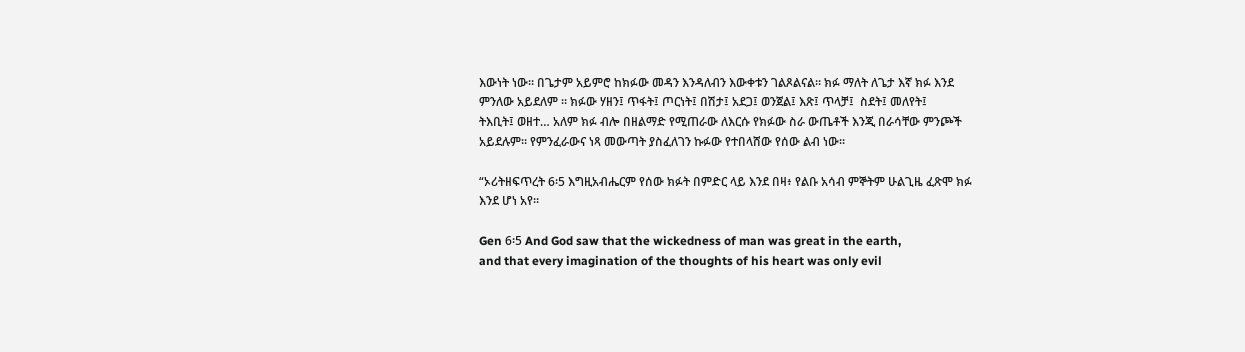እውነት ነው። በጌታም አይምሮ ከክፉው መዳን እንዳለብን እውቀቱን ገልጾልናል። ክፉ ማለት ለጌታ እኛ ክፉ እንደ ምንለው አይደለም ። ክፉው ሃዘን፤ ጥፋት፤ ጦርነት፤ በሽታ፤ አደጋ፤ ወንጀል፤ እጽ፤ ጥላቻ፤  ስደት፤ መለየት፤
ትእቢት፤ ወዘተ… አለም ክፉ ብሎ በዘልማድ የሚጠራው ለእርሱ የክፉው ስራ ውጤቶች እንጂ በራሳቸው ምንጮች አይደሉም። የምንፈራውና ነጻ መውጣት ያስፈለገን ኩፉው የተበላሸው የሰው ልብ ነው።

“ኦሪትዘፍጥረት 6፡5 እግዚአብሔርም የሰው ክፉት በምድር ላይ እንደ በዛ፥ የልቡ አሳብ ምኞትም ሁልጊዜ ፈጽሞ ክፉ እንደ ሆነ አየ።

Gen 6፡5 And God saw that the wickedness of man was great in the earth,
and that every imagination of the thoughts of his heart was only evil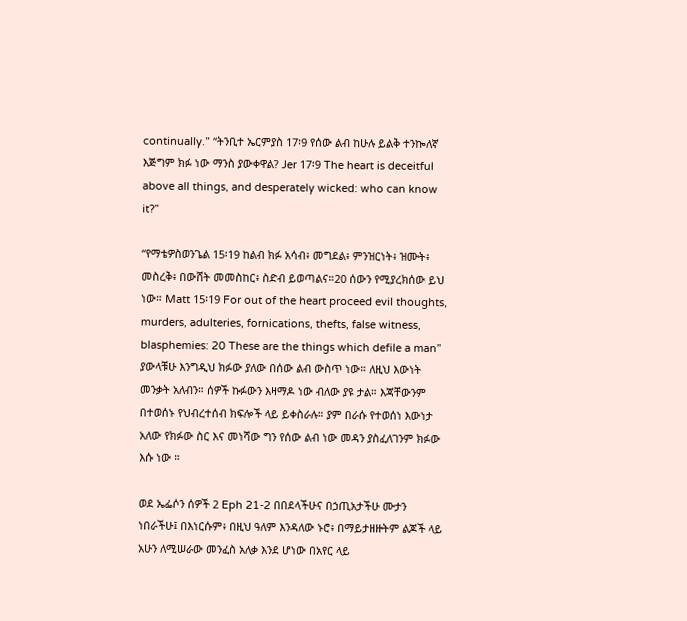continually.” “ትንቢተ ኤርምያስ 17፡9 የሰው ልብ ከሁሉ ይልቅ ተንኰለኛ እጅግም ክፉ ነው ማንስ ያውቀዋል? Jer 17፡9 The heart is deceitful above all things, and desperately wicked: who can know it?”

“የማቴዎስወንጌል 15፡19 ከልብ ክፉ አሳብ፥ መግደል፥ ምንዝርነት፥ ዝሙት፥ መስረቅ፥ በውሸት መመስከር፥ ስድብ ይወጣልና።20 ሰውን የሚያረክሰው ይህ ነው። Matt 15፡19 For out of the heart proceed evil thoughts, murders, adulteries, fornications, thefts, false witness, blasphemies: 20 These are the things which defile a man” ያውላቹሁ እንግዲህ ክፉው ያለው በሰው ልብ ውስጥ ነው። ለዚህ እውነት መንቃት አለብን። ሰዎች ኩፉውን እዛማዶ ነው ብለው ያዩ ታል። እጃቸውንም በተወሰኑ የህብረተሰብ ክፍሎች ላይ ይቀስራሉ። ያም በራሱ የተወሰነ እውነታ አለው የክፉው ስር እና መነሻው ግን የሰው ልብ ነው መዳን ያስፈለገንም ክፉው እሱ ነው ።

ወደ ኤፌሶን ሰዎች 2 Eph 21-2 በበደላችሁና በኃጢአታችሁ ሙታን ነበራችሁ፤ በእነርሱም፥ በዚህ ዓለም እንዳለው ኑሮ፥ በማይታዘዙትም ልጆች ላይ አሁን ለሚሠራው መንፈስ አለቃ እንደ ሆነው በአየር ላይ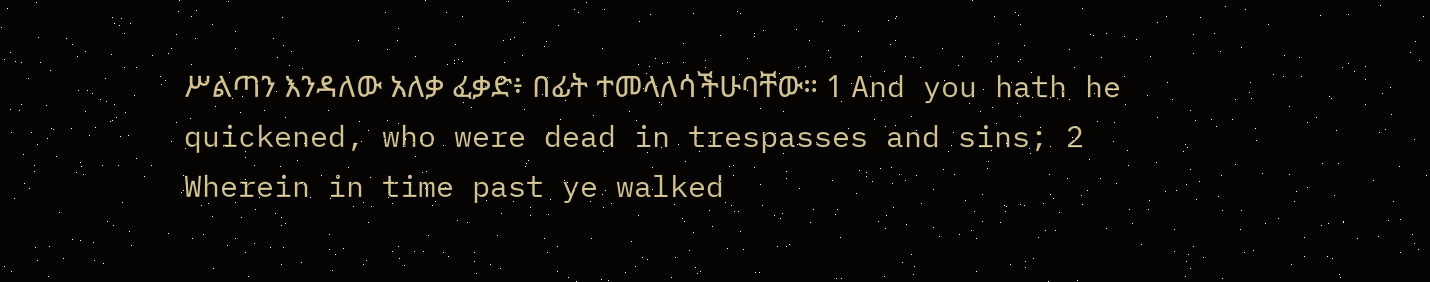ሥልጣን እንዳለው አለቃ ፈቃድ፥ በፊት ተመላለሳችሁባቸው። 1 And you hath he quickened, who were dead in trespasses and sins; 2
Wherein in time past ye walked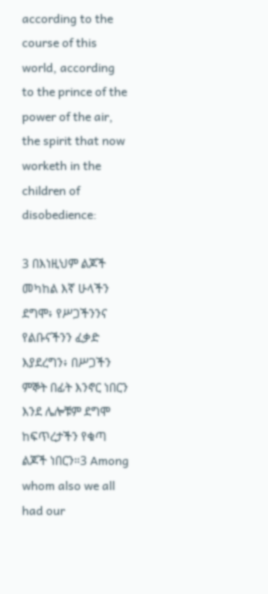according to the course of this world, according
to the prince of the power of the air, the spirit that now worketh in the children of disobedience:

3 በእነዚህም ልጆች መካከል እኛ ሁላችን ደግሞ፥ የሥጋችንንና የልቡናችንን ፈቃድ እያደረግን፥ በሥጋችን ምኞት በፊት እንኖር ነበርን እንደ ሌሎቹም ደግሞ ከፍጥረታችን የቁጣ ልጆች ነበርን።3 Among whom also we all had our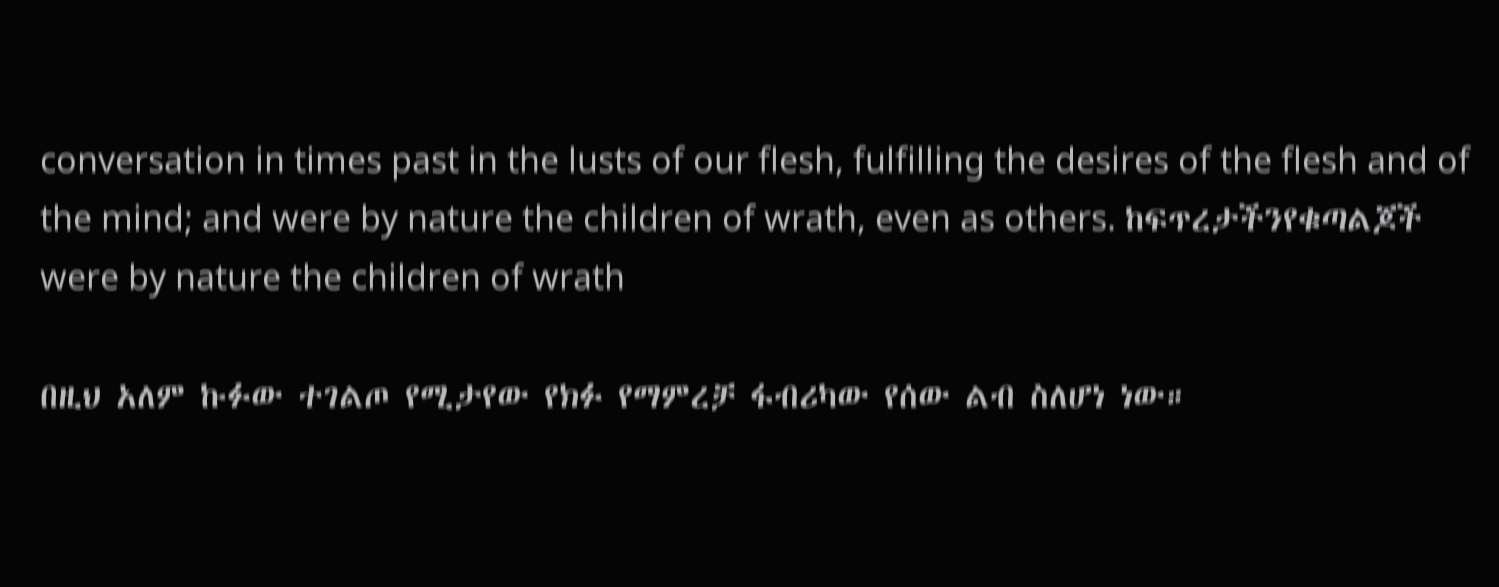conversation in times past in the lusts of our flesh, fulfilling the desires of the flesh and of the mind; and were by nature the children of wrath, even as others. ከፍጥረታችንየቁጣልጆች were by nature the children of wrath

በዚህ አለም ኩፉው ተገልጦ የሚታየው የክፉ የማምረቻ ፋብሪካው የሰው ልብ ስለሆነ ነው።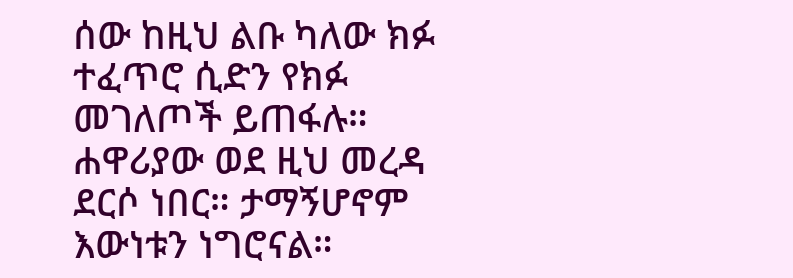ሰው ከዚህ ልቡ ካለው ክፉ ተፈጥሮ ሲድን የክፉ መገለጦች ይጠፋሉ። ሐዋሪያው ወደ ዚህ መረዳ ደርሶ ነበር። ታማኝሆኖም እውነቱን ነግሮናል።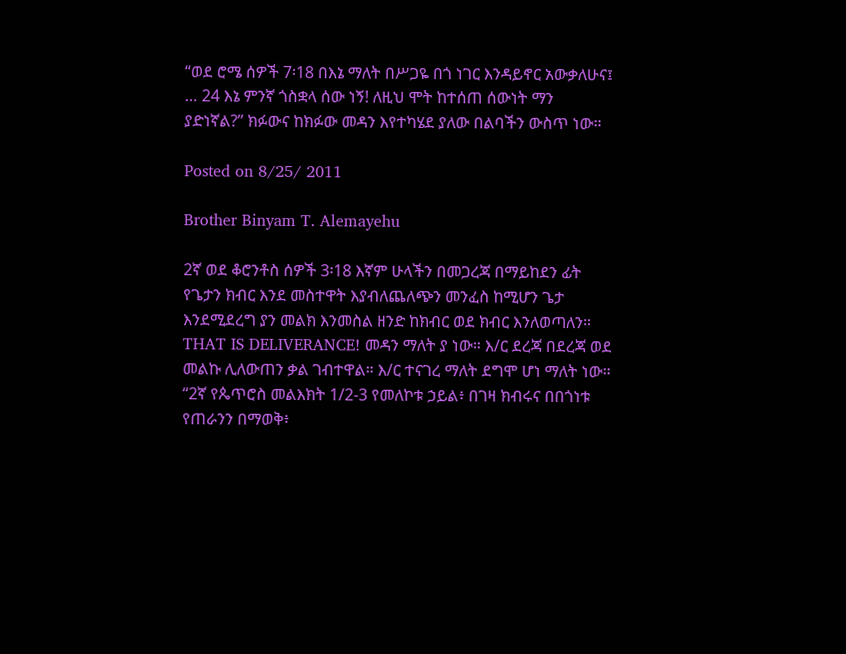“ወደ ሮሜ ሰዎች 7፡18 በእኔ ማለት በሥጋዬ በጎ ነገር እንዳይኖር አውቃለሁና፤ … 24 እኔ ምንኛ ጎስቋላ ሰው ነኝ! ለዚህ ሞት ከተሰጠ ሰውነት ማን ያድነኛል?” ክፉውና ከክፉው መዳን እየተካሄደ ያለው በልባችን ውስጥ ነው።

Posted on 8/25/ 2011

Brother Binyam T. Alemayehu

2ኛ ወደ ቆሮንቶስ ሰዎች 3፡18 እኛም ሁላችን በመጋረጃ በማይከደን ፊት የጌታን ክብር እንደ መስተዋት እያብለጨለጭን መንፈስ ከሚሆን ጌታ እንደሚደረግ ያን መልክ እንመስል ዘንድ ከክብር ወደ ክብር እንለወጣለን።  THAT IS DELIVERANCE! መዳን ማለት ያ ነው። እ/ር ደረጃ በደረጃ ወደ መልኩ ሊለውጠን ቃል ገብተዋል። እ/ር ተናገረ ማለት ደግሞ ሆነ ማለት ነው። “2ኛ የጴጥሮስ መልእክት 1/2-3 የመለኮቱ ኃይል፥ በገዛ ክብሩና በበጎነቱ የጠራንን በማወቅ፥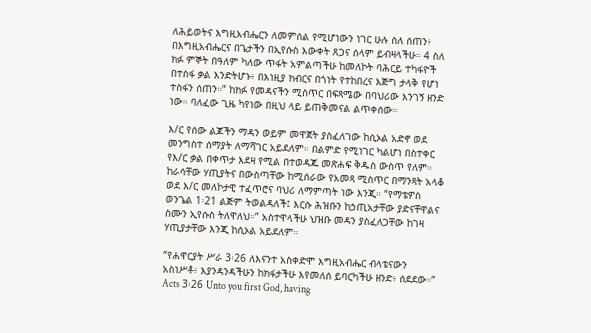ለሕይወትና እግዚአብሔርን ለመምሰል የሚሆነውን ነገር ሁሉ ስለ ሰጠን፥ በእግዚአብሔርና በጌታችን በኢየሱስ እውቀት ጸጋና ሰላም ይብዛላችሁ። 4 ስለ ክፉ ምኞት በዓለም ካለው ጥፋት አምልጣችሁ ከመለኮት ባሕርይ ተካፋዮች በተስፋ ቃል እንድትሆኑ፥ በእነዚያ ክብርና በጎነት የተከበረና እጅግ ታላቅ የሆነ ተስፋን ሰጠን።” ከክፉ የመዳናችን ሚስጥር በፍጻሜው በባህሪው እንገኝ ዘንድ ነው። ባለፈው ጊዜ ካየነው በዚህ ላይ ይጠቅመናል ልጥቀሰው።

እ/ር የሰው ልጆችን ማዳን ወይም መዋጀት ያስፈለገው ከሲኦል አድኖ ወደ መንግስተ ሰማያት ለማሻገር አይደለም። በልምድ የሚነገር ካልሆነ በስተቀር የእ/ር ቃል በቀጥታ እደዛ የሚል በተወዳጁ መጽሐፍ ቅዱስ ውስጥ የለም። ከራሳቸው ሃጢያትና በውስጣቸው ከሚሰራው የአመጻ ሚስጥር በማንጻት አላቆ ወደ እ/ር መለኮታዊ ተፈጥሮና ባህሪ ለማምጣት ነው እንጂ። “የማቴዎስ ወንጌል 1፡21 ልጅም ትወልዳለች፤ እርሱ ሕዝቡን ከኃጢአታቸው ያድናቸዋልና ስሙን ኢየሱስ ትለዋለህ።” አስተዋላችሁ ህዝቡ መዳን ያስፈለጋቸው ከገዛ ሃጢያታቸው እንጂ ከሲኦል አይደለም።

“የሐዋርያት ሥራ 3፡26 ለእናንተ አስቀድሞ እግዚአብሔር ብላቴናውን አስነሥቶ፥ እያንዳንዳችሁን ከክፋታችሁ እየመለሰ ይባርካችሁ ዘንድ፥ ሰደደው።” Acts 3፡26 Unto you first God, having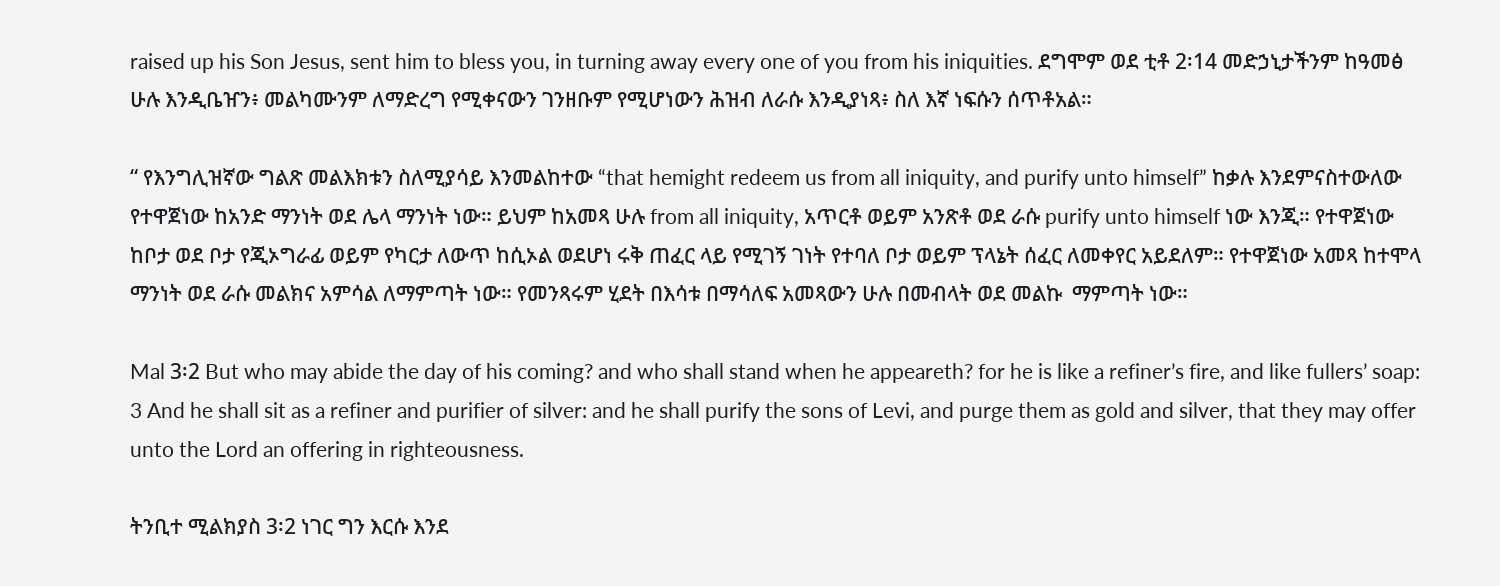raised up his Son Jesus, sent him to bless you, in turning away every one of you from his iniquities. ደግሞም ወደ ቲቶ 2፡14 መድኃኒታችንም ከዓመፅ ሁሉ እንዲቤዠን፥ መልካሙንም ለማድረግ የሚቀናውን ገንዘቡም የሚሆነውን ሕዝብ ለራሱ እንዲያነጻ፥ ስለ እኛ ነፍሱን ሰጥቶአል።

“ የእንግሊዝኛው ግልጽ መልእክቱን ስለሚያሳይ እንመልከተው “that hemight redeem us from all iniquity, and purify unto himself” ከቃሉ እንደምናስተውለው የተዋጀነው ከአንድ ማንነት ወደ ሌላ ማንነት ነው። ይህም ከአመጻ ሁሉ from all iniquity, አጥርቶ ወይም አንጽቶ ወደ ራሱ purify unto himself ነው እንጂ። የተዋጀነው ከቦታ ወደ ቦታ የጂኦግራፊ ወይም የካርታ ለውጥ ከሲኦል ወደሆነ ሩቅ ጠፈር ላይ የሚገኝ ገነት የተባለ ቦታ ወይም ፕላኔት ሰፈር ለመቀየር አይደለም። የተዋጀነው አመጻ ከተሞላ ማንነት ወደ ራሱ መልክና አምሳል ለማምጣት ነው። የመንጻሩም ሂደት በእሳቱ በማሳለፍ አመጻውን ሁሉ በመብላት ወደ መልኩ  ማምጣት ነው።

Mal 3፡2 But who may abide the day of his coming? and who shall stand when he appeareth? for he is like a refiner’s fire, and like fullers’ soap: 3 And he shall sit as a refiner and purifier of silver: and he shall purify the sons of Levi, and purge them as gold and silver, that they may offer unto the Lord an offering in righteousness.

ትንቢተ ሚልክያስ 3፡2 ነገር ግን እርሱ እንደ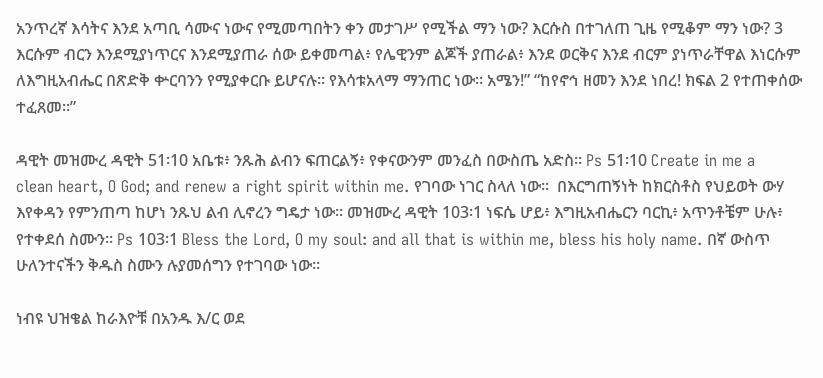አንጥረኛ እሳትና እንደ አጣቢ ሳሙና ነውና የሚመጣበትን ቀን መታገሥ የሚችል ማን ነው? እርሱስ በተገለጠ ጊዜ የሚቆም ማን ነው? 3 እርሱም ብርን እንደሚያነጥርና እንደሚያጠራ ሰው ይቀመጣል፥ የሌዊንም ልጆች ያጠራል፥ እንደ ወርቅና እንደ ብርም ያነጥራቸዋል እነርሱም ለእግዚአብሔር በጽድቅ ቍርባንን የሚያቀርቡ ይሆናሉ። የእሳቱአላማ ማንጠር ነው። አሜን!” “ከየኖኅ ዘመን እንደ ነበረ! ክፍል 2 የተጠቀሰው ተፈጸመ።”

ዳዊት መዝሙረ ዳዊት 51፡10 አቤቱ፥ ንጹሕ ልብን ፍጠርልኝ፥ የቀናውንም መንፈስ በውስጤ አድስ። Ps 51፡10 Create in me a
clean heart, O God; and renew a right spirit within me. የገባው ነገር ስላለ ነው።  በእርግጠኝነት ከክርስቶስ የህይወት ውሃ  እየቀዳን የምንጠጣ ከሆነ ንጹህ ልብ ሊኖረን ግዴታ ነው። መዝሙረ ዳዊት 103፡1 ነፍሴ ሆይ፥ እግዚአብሔርን ባርኪ፥ አጥንቶቼም ሁሉ፥ የተቀደሰ ስሙን። Ps 103፡1 Bless the Lord, O my soul: and all that is within me, bless his holy name. በኛ ውስጥ ሁለንተናችን ቅዱስ ስሙን ሉያመሰግን የተገባው ነው።

ነብዩ ህዝቄል ከራእዮቹ በአንዱ እ/ር ወደ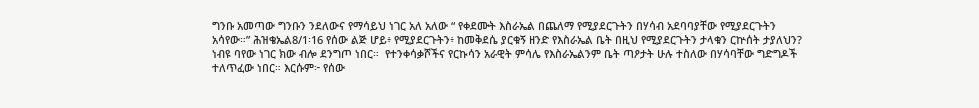ግንቡ አመጣው ግንቡን ንደለውና የማሳይህ ነገር አለ አለው “ የቀደሙት እስራኤል በጨለማ የሚያደርጉትን በሃሳብ አደባባያቸው የሚያደርጉትን አሳየው።” ሕዝቄኤል8/1፡16 የሰው ልጅ ሆይ፥ የሚያደርጉትን፥ ከመቅደሴ ያርቁኝ ዘንድ የእስራኤል ቤት በዚህ የሚያደርጉትን ታላቁን ርኵሰት ታያለህን? ነብዩ ባየው ነገር ክው ብሎ ደንግጦ ነበር።  የተንቀሳቃሾችና የርኩሳን አራዊት ምሳሌ የእስራኤልንም ቤት ጣዖታት ሁሉ ተስለው በሃሳባቸው ግድግዶች ተለጥፈው ነበር። እርሱም፦ የሰው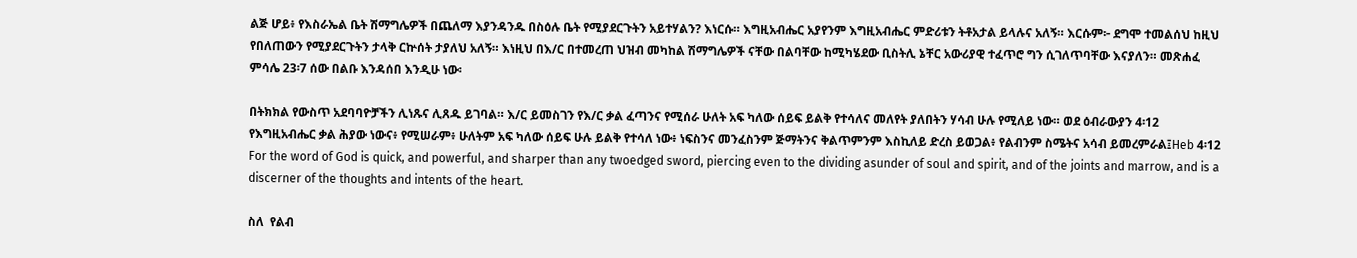ልጅ ሆይ፥ የእስራኤል ቤት ሽማግሌዎች በጨለማ እያንዳንዱ በስዕሉ ቤት የሚያደርጉትን አይተሃልን? እነርሱ። እግዚአብሔር አያየንም እግዚአብሔር ምድሪቱን ትቶአታል ይላሉና አለኝ። እርሱም፦ ደግሞ ተመልሰህ ከዚህ የበለጠውን የሚያደርጉትን ታላቅ ርኵሰት ታያለህ አለኝ። እነዚህ በእ/ር በተመረጠ ህዝብ መካከል ሽማግሌዎች ናቸው በልባቸው ከሚካሄደው ቢስትሊ ኔቸር አውሪያዊ ተፈጥሮ ግን ሲገለጥባቸው እናያለን። መጽሐፈ ምሳሌ 23፡7 ሰው በልቡ እንዳሰበ እንዲሁ ነው፡

በትክክል የውስጥ አደባባዮቻችን ሊነጹና ሊጸዱ ይገባል። እ/ር ይመስገን የእ/ር ቃል ፈጣንና የሚሰራ ሁለት አፍ ካለው ሰይፍ ይልቅ የተሳለና መለየት ያለበትን ሃሳብ ሁሉ የሚለይ ነው። ወደ ዕብራውያን 4፡12 የእግዚአብሔር ቃል ሕያው ነውና፥ የሚሠራም፥ ሁለትም አፍ ካለው ሰይፍ ሁሉ ይልቅ የተሳለ ነው፥ ነፍስንና መንፈስንም ጅማትንና ቅልጥምንም እስኪለይ ድረስ ይወጋል፥ የልብንም ስሜትና አሳብ ይመረምራል፤Heb 4፡12 For the word of God is quick, and powerful, and sharper than any twoedged sword, piercing even to the dividing asunder of soul and spirit, and of the joints and marrow, and is a discerner of the thoughts and intents of the heart.

ስለ  የልብ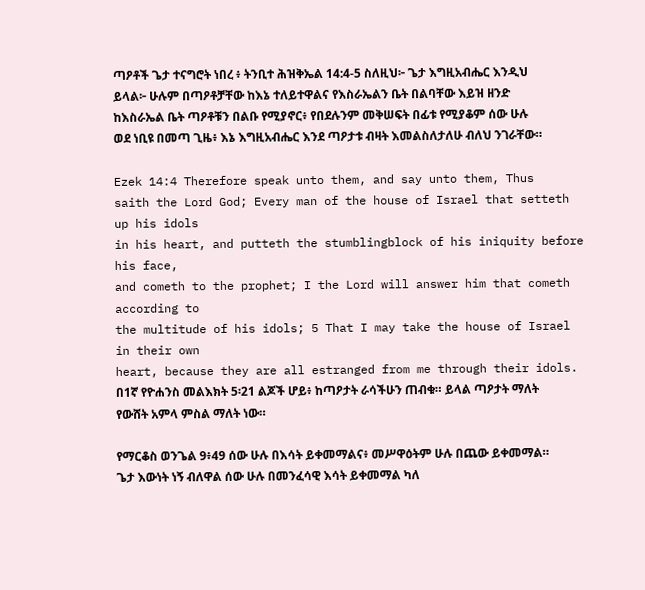ጣዖቶች ጌታ ተናግሮት ነበረ ፥ ትንቢተ ሕዝቅኤል 14:4-5 ስለዚህ፦ ጌታ እግዚአብሔር እንዲህ ይላል፦ ሁሉም በጣዖቶቻቸው ከእኔ ተለይተዋልና የእስራኤልን ቤት በልባቸው እይዝ ዘንድ ከእስራኤል ቤት ጣዖቶቹን በልቡ የሚያኖር፥ የበደሉንም መቅሠፍት በፊቱ የሚያቆም ሰው ሁሉ ወደ ነቢዩ በመጣ ጊዜ፥ እኔ እግዚአብሔር እንደ ጣዖታቱ ብዛት እመልስለታለሁ ብለህ ንገራቸው።

Ezek 14:4 Therefore speak unto them, and say unto them, Thus
saith the Lord God; Every man of the house of Israel that setteth up his idols
in his heart, and putteth the stumblingblock of his iniquity before his face,
and cometh to the prophet; I the Lord will answer him that cometh according to
the multitude of his idols; 5 That I may take the house of Israel in their own
heart, because they are all estranged from me through their idols. በ1ኛ የዮሐንስ መልእክት 5፡21 ልጆች ሆይ፥ ከጣዖታት ራሳችሁን ጠብቁ። ይላል ጣዖታት ማለት የውሸት አምላ ምስል ማለት ነው።

የማርቆስ ወንጌል 9፥49 ሰው ሁሉ በእሳት ይቀመማልና፥ መሥዋዕትም ሁሉ በጨው ይቀመማል። ጌታ እውነት ነኝ ብለዋል ሰው ሁሉ በመንፈሳዊ እሳት ይቀመማል ካለ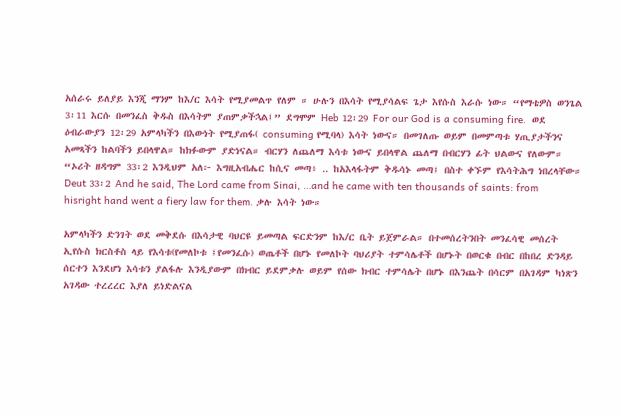አሰራሩ ይለያይ እንጂ ማንም ከእ/ር እሳት የሚያመልጥ የለም ። ሁሉን በእሳት የሚያሳልፍ ጌታ እየሱስ እራሱ ነው። “የማቴዎስ ወንጌል 3፡11 እርሱ በመንፈስ ቅዱስ በእሳትም ያጠምቃችኋል፤” ደግሞም Heb 12፡29 For our God is a consuming fire.  ወደ ዕብራውያን 12፡29 አምላካችን በእውነት የሚያጠፋ( consuming የሚባላ) እሳት ነውና። በመገለጡ ወይም በመምጣቱ ሃጢያታችንና አመጻችን ከልባችን ይበላዋል። ከክፉውም ያድነናል። ብርሃን ለጨለማ እሳቱ ነውና ይበላዋል ጨለማ በብርሃን ፊት ህልውና የለውም።  “ኦሪት ዘዳግም 33፡2 እንዲህም አለ፦ እግዚአብሔር ከሲና መጣ፥ .. ከአእላፋትም ቅዱሳኑ መጣ፤ በስተ ቀኙም የእሳትሕግ ነበረላቸው። Deut 33፡2 And he said, The Lord came from Sinai, …and he came with ten thousands of saints: from hisright hand went a fiery law for them. ቃሉ እሳት ነው።

አምላካችን ድንገት ወደ መቅደሱ በእሳታዊ ባህርዩ ይመጣል ፍርድንም ከእ/ር ቤት ይጀምራል። በተመሰረትንበት መንፈሳዊ መሰረት ኢየሱስ ክርስቶስ ላይ የእሳቱ(የመለኮቱ ፤የመንፈሱ) ወጤቶች በሆኑ የመለኮት ባህሪያት ተምሳሌቶች በሆኑት በወርቁ በብር በከበረ ድንዳይ ሰርተን እንደሆነ እሳቱን ያልፋሉ እንዲያውም በክብር ይደምቃሉ ወይም የሰው ክብር ተምሳሌት በሆኑ በእንጨት በሳርም በአገዳም ካነጽን አገዳው ተረረረር እያለ ይነድልናል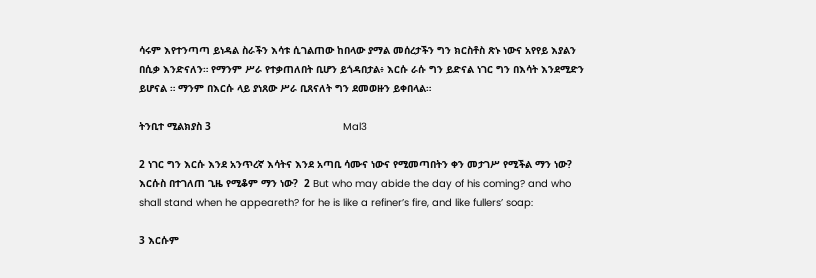ሳሩም እየተንጣጣ ይነዳል ስራችን እሳቱ ሲገልጠው ከበላው ያማል መሰረታችን ግን ክርስቶስ ጽኑ ነውና አየየይ እያልን በሲቃ እንድናለን። የማንም ሥራ የተቃጠለበት ቢሆን ይጎዳበታል፥ እርሱ ራሱ ግን ይድናል ነገር ግን በእሳት እንደሚድን ይሆናል ። ማንም በእርሱ ላይ ያነጸው ሥራ ቢጸናለት ግን ደመወዙን ይቀበላል።

ትንቢተ ሚልክያስ 3                                            Mal3

2 ነገር ግን እርሱ እንደ አንጥረኛ እሳትና እንደ አጣቢ ሳሙና ነውና የሚመጣበትን ቀን መታገሥ የሚችል ማን ነው? እርሱስ በተገለጠ ጊዜ የሚቆም ማን ነው?  2 But who may abide the day of his coming? and who shall stand when he appeareth? for he is like a refiner’s fire, and like fullers’ soap:

3 እርሱም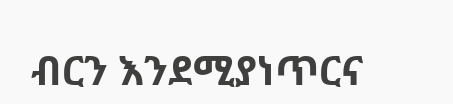ብርን እንደሚያነጥርና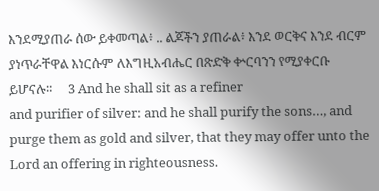እንደሚያጠራ ሰው ይቀመጣል፥ .. ልጆችን ያጠራል፥ እንደ ወርቅና እንደ ብርም ያነጥራቸዋል እነርሱም ለእግዚአብሔር በጽድቅ ቍርባንን የሚያቀርቡ ይሆናሉ።     3 And he shall sit as a refiner
and purifier of silver: and he shall purify the sons…, and purge them as gold and silver, that they may offer unto the Lord an offering in righteousness.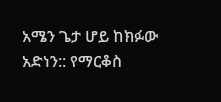አሜን ጌታ ሆይ ከክፉው አድነን:: የማርቆስ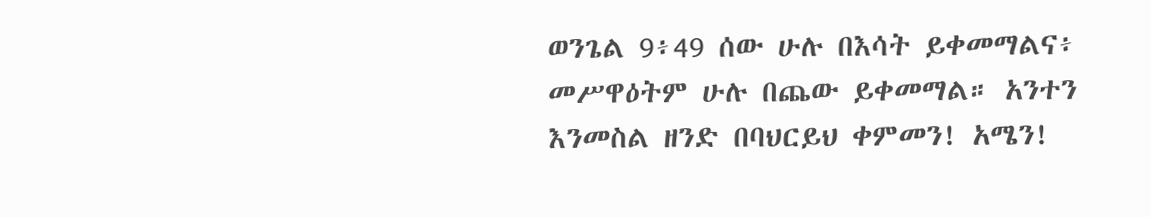ወንጌል 9፥49 ሰው ሁሉ በእሳት ይቀመማልና፥ መሥዋዕትም ሁሉ በጨው ይቀመማል። አንተን እንመስል ዘንድ በባህርይህ ቀምመን! አሜን!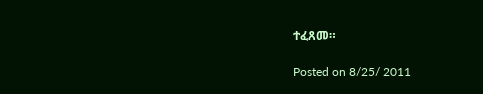ተፈጸመ።

Posted on 8/25/ 2011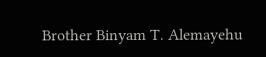Brother Binyam T. Alemayehu